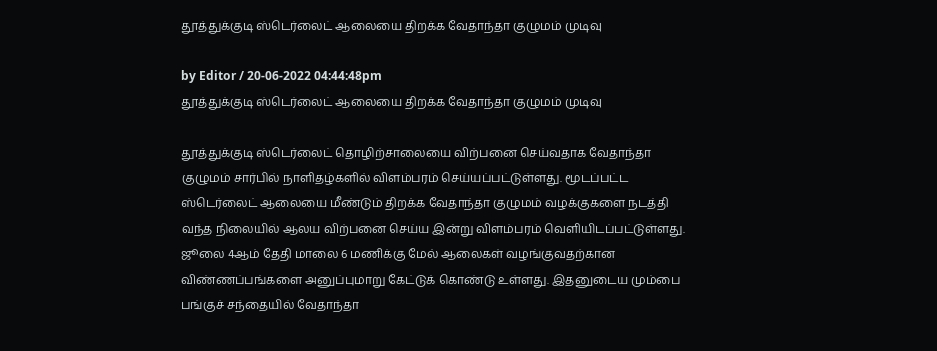தூத்துக்குடி ஸ்டெர்லைட் ஆலையை திறக்க வேதாந்தா குழுமம் முடிவு

by Editor / 20-06-2022 04:44:48pm
தூத்துக்குடி ஸ்டெர்லைட் ஆலையை திறக்க வேதாந்தா குழுமம் முடிவு

தூத்துக்குடி ஸ்டெர்லைட் தொழிற்சாலையை விற்பனை செய்வதாக வேதாந்தா குழுமம் சார்பில் நாளிதழ்களில் விளம்பரம் செய்யப்பட்டுள்ளது. மூடப்பட்ட ஸ்டெர்லைட் ஆலையை மீண்டும் திறக்க வேதாந்தா குழுமம் வழக்குகளை நடத்தி வந்த நிலையில் ஆலய விற்பனை செய்ய இன்று விளம்பரம் வெளியிடப்பட்டுள்ளது. ஜூலை 4ஆம் தேதி மாலை 6 மணிக்கு மேல் ஆலைகள் வழங்குவதற்கான விண்ணப்பங்களை அனுப்புமாறு கேட்டுக் கொண்டு உள்ளது. இதனுடைய மும்பை பங்குச் சந்தையில் வேதாந்தா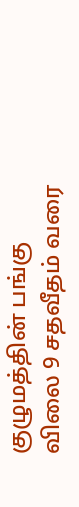குழுமத்தின் பங்கு விலை 9 சதவீதம் வரை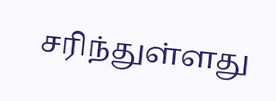சரிந்துள்ளது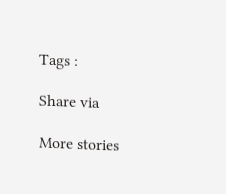Tags :

Share via

More stories